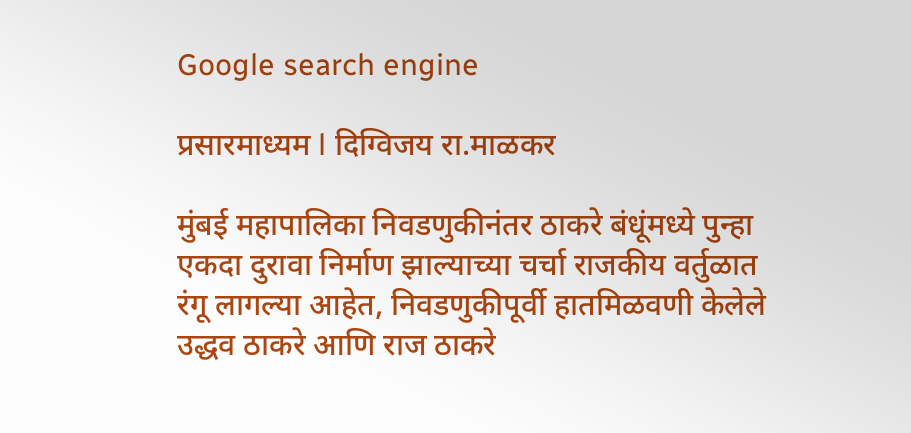Google search engine

प्रसारमाध्यम l दिग्विजय रा.माळकर

मुंबई महापालिका निवडणुकीनंतर ठाकरे बंधूंमध्ये पुन्हा एकदा दुरावा निर्माण झाल्याच्या चर्चा राजकीय वर्तुळात रंगू लागल्या आहेत, निवडणुकीपूर्वी हातमिळवणी केलेले उद्धव ठाकरे आणि राज ठाकरे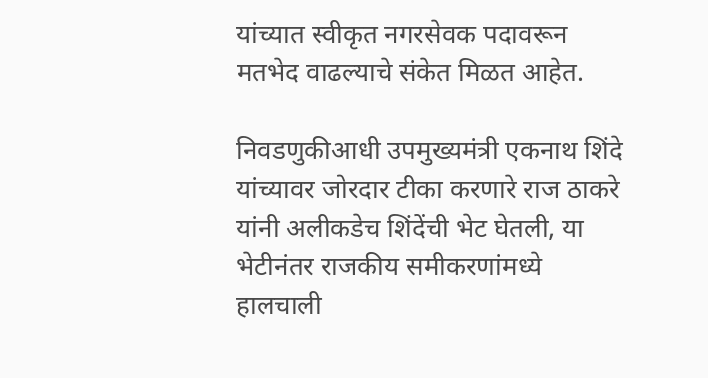यांच्यात स्वीकृत नगरसेवक पदावरून मतभेद वाढल्याचे संकेत मिळत आहेत.

निवडणुकीआधी उपमुख्यमंत्री एकनाथ शिंदे यांच्यावर जोरदार टीका करणारे राज ठाकरे यांनी अलीकडेच शिंदेंची भेट घेतली, या भेटीनंतर राजकीय समीकरणांमध्ये हालचाली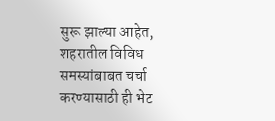सुरू झाल्या आहेत, शहरातील विविध समस्यांबाबत चर्चा करण्यासाठी ही भेट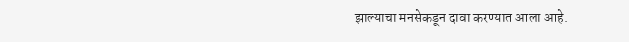झाल्याचा मनसेकडून दावा करण्यात आला आहे.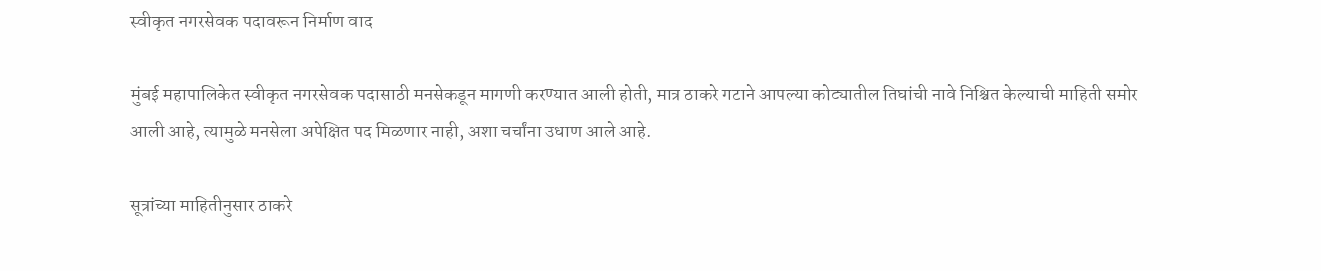स्वीकृत नगरसेवक पदावरून निर्माण वाद

मुंबई महापालिकेत स्वीकृत नगरसेवक पदासाठी मनसेकडून मागणी करण्यात आली होती, मात्र ठाकरे गटाने आपल्या कोट्यातील तिघांची नावे निश्चित केल्याची माहिती समोर आली आहे, त्यामुळे मनसेला अपेक्षित पद मिळणार नाही, अशा चर्चांना उधाण आले आहे.

सूत्रांच्या माहितीनुसार ठाकरे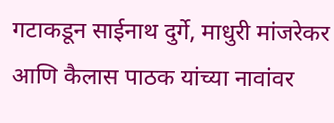गटाकडून साईनाथ दुर्गे, माधुरी मांजरेकर आणि कैलास पाठक यांच्या नावांवर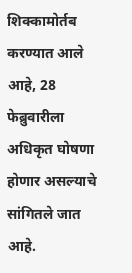शिक्कामोर्तब करण्यात आले आहे, 28 फेब्रुवारीला अधिकृत घोषणा होणार असल्याचे सांगितले जात आहे.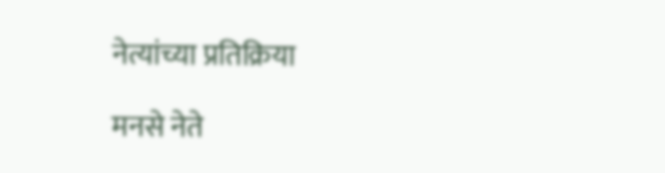नेत्यांच्या प्रतिक्रिया

मनसे नेते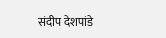संदीप देशपांडे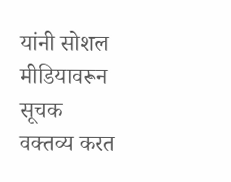यांनी सोशल मीडियावरून सूचक वक्तव्य करत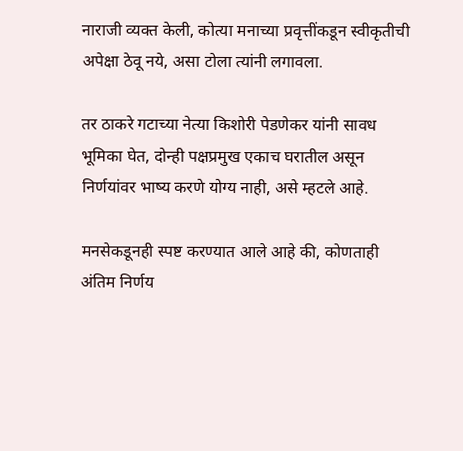नाराजी व्यक्त केली, कोत्या मनाच्या प्रवृत्तींकडून स्वीकृतीची अपेक्षा ठेवू नये, असा टोला त्यांनी लगावला.

तर ठाकरे गटाच्या नेत्या किशोरी पेडणेकर यांनी सावध भूमिका घेत, दोन्ही पक्षप्रमुख एकाच घरातील असून निर्णयांवर भाष्य करणे योग्य नाही, असे म्हटले आहे.

मनसेकडूनही स्पष्ट करण्यात आले आहे की, कोणताही अंतिम निर्णय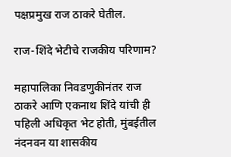पक्षप्रमुख राज ठाकरे घेतील.

राज-शिंदे भेटीचे राजकीय परिणाम?

महापालिका निवडणुकीनंतर राज ठाकरे आणि एकनाथ शिंदे यांची ही पहिली अधिकृत भेट होती, मुंबईतील नंदनवन या शासकीय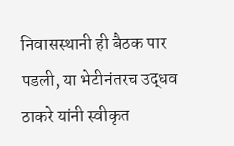निवासस्थानी ही बैठक पार पडली, या भेटीनंतरच उद्धव ठाकरे यांनी स्वीकृत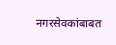नगरसेवकांबाबत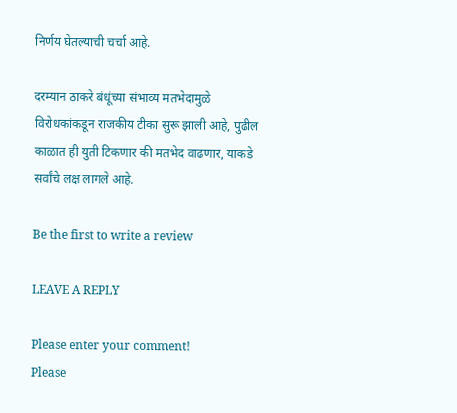निर्णय घेतल्याची चर्चा आहे.

दरम्यान ठाकरे बंधूंच्या संभाव्य मतभेदामुळे विरोधकांकडून राजकीय टीका सुरू झाली आहे, पुढील काळात ही युती टिकणार की मतभेद वाढणार, याकडे सर्वांचे लक्ष लागले आहे.

Be the first to write a review

LEAVE A REPLY

Please enter your comment!
Please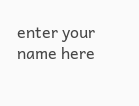enter your name here